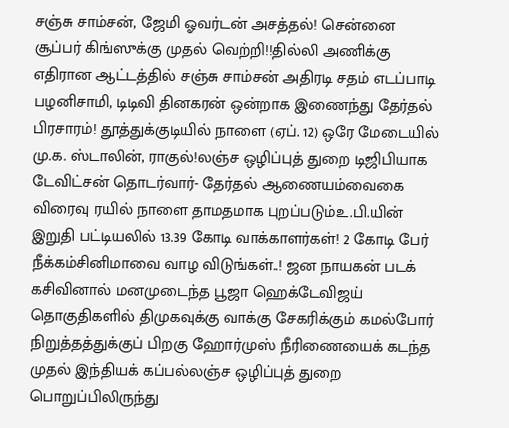சஞ்சு சாம்சன், ஜேமி ஓவர்டன் அசத்தல்! சென்னை சூப்பர் கிங்ஸுக்கு முதல் வெற்றி!!தில்லி அணிக்கு எதிரான ஆட்டத்தில் சஞ்சு சாம்சன் அதிரடி சதம் எடப்பாடி பழனிசாமி, டிடிவி தினகரன் ஒன்றாக இணைந்து தேர்தல் பிரசாரம்! தூத்துக்குடியில் நாளை (ஏப். 12) ஒரே மேடையில் மு.க. ஸ்டாலின், ராகுல்!லஞ்ச ஒழிப்புத் துறை டிஜிபியாக டேவிட்சன் தொடர்வார்- தேர்தல் ஆணையம்வைகை விரைவு ரயில் நாளை தாமதமாக புறப்படும்உ.பி.யின் இறுதி பட்டியலில் 13.39 கோடி வாக்காளர்கள்! 2 கோடி பேர் நீக்கம்சினிமாவை வாழ விடுங்கள்..! ஜன நாயகன் படக் கசிவினால் மனமுடைந்த பூஜா ஹெக்டேவிஜய் தொகுதிகளில் திமுகவுக்கு வாக்கு சேகரிக்கும் கமல்போர் நிறுத்தத்துக்குப் பிறகு ஹோர்முஸ் நீரிணையைக் கடந்த முதல் இந்தியக் கப்பல்லஞ்ச ஒழிப்புத் துறை பொறுப்பிலிருந்து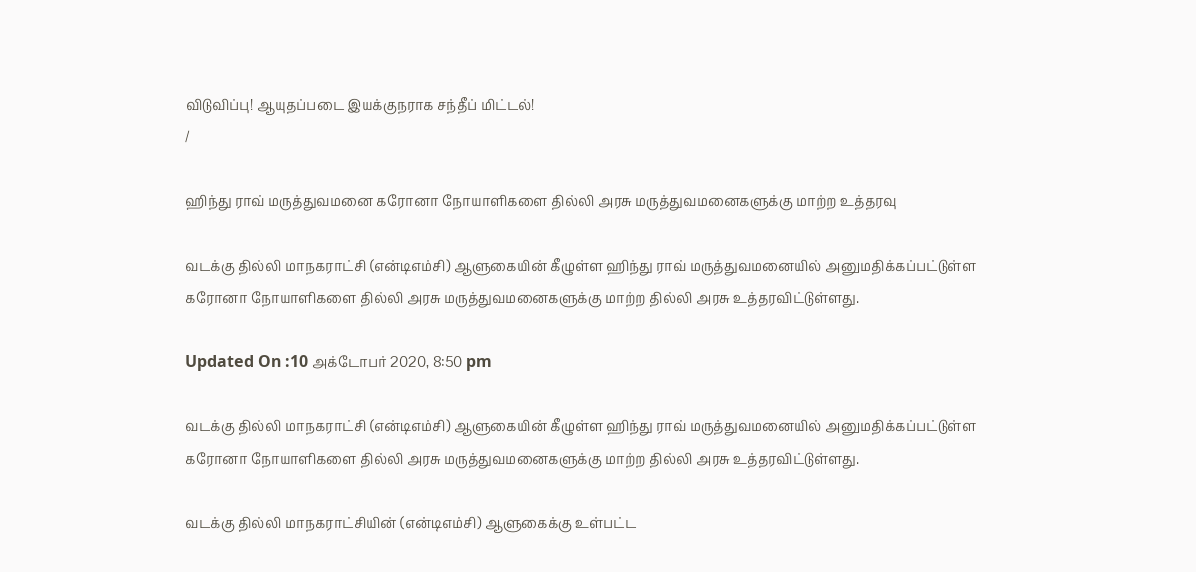விடுவிப்பு! ஆயுதப்படை இயக்குநராக சந்தீப் மிட்டல்!
/

ஹிந்து ராவ் மருத்துவமனை கரோனா நோயாளிகளை தில்லி அரசு மருத்துவமனைகளுக்கு மாற்ற உத்தரவு

வடக்கு தில்லி மாநகராட்சி (என்டிஎம்சி) ஆளுகையின் கீழுள்ள ஹிந்து ராவ் மருத்துவமனையில் அனுமதிக்கப்பட்டுள்ள கரோனா நோயாளிகளை தில்லி அரசு மருத்துவமனைகளுக்கு மாற்ற தில்லி அரசு உத்தரவிட்டுள்ளது.

Updated On :10 அக்டோபர் 2020, 8:50 pm

வடக்கு தில்லி மாநகராட்சி (என்டிஎம்சி) ஆளுகையின் கீழுள்ள ஹிந்து ராவ் மருத்துவமனையில் அனுமதிக்கப்பட்டுள்ள கரோனா நோயாளிகளை தில்லி அரசு மருத்துவமனைகளுக்கு மாற்ற தில்லி அரசு உத்தரவிட்டுள்ளது.

வடக்கு தில்லி மாநகராட்சியின் (என்டிஎம்சி) ஆளுகைக்கு உள்பட்ட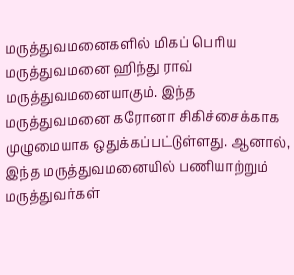மருத்துவமனைகளில் மிகப் பெரிய மருத்துவமனை ஹிந்து ராவ் மருத்துவமனையாகும். இந்த மருத்துவமனை கரோனா சிகிச்சைக்காக முழுமையாக ஒதுக்கப்பட்டுள்ளது. ஆனால், இந்த மருத்துவமனையில் பணியாற்றும் மருத்துவர்கள்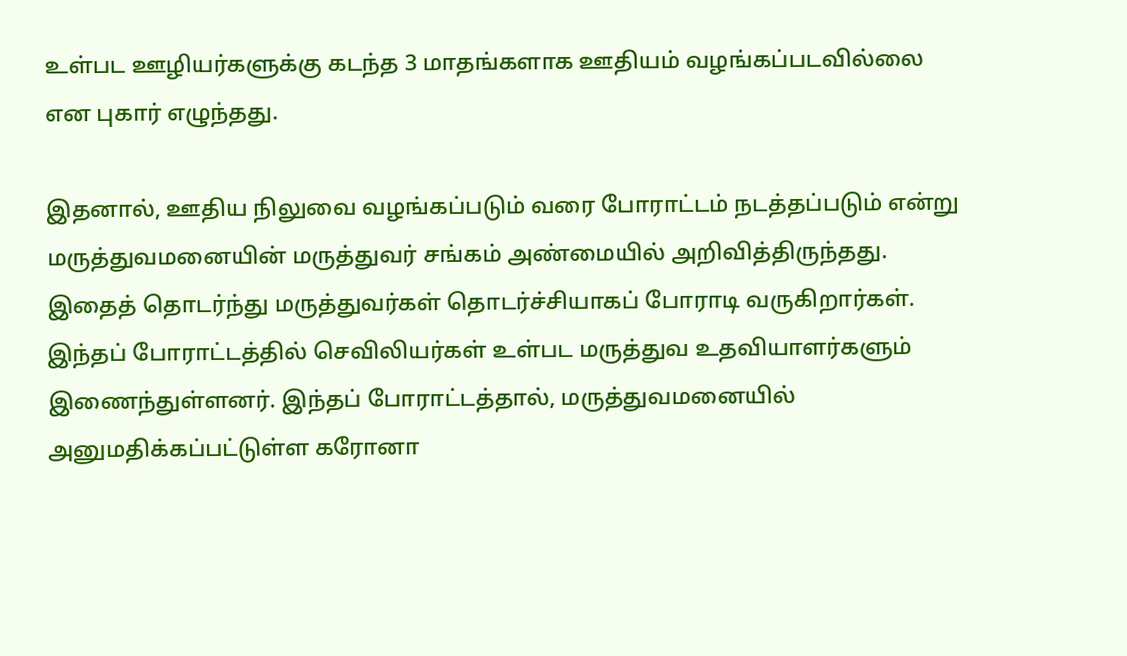உள்பட ஊழியர்களுக்கு கடந்த 3 மாதங்களாக ஊதியம் வழங்கப்படவில்லை என புகார் எழுந்தது.

இதனால், ஊதிய நிலுவை வழங்கப்படும் வரை போராட்டம் நடத்தப்படும் என்று மருத்துவமனையின் மருத்துவர் சங்கம் அண்மையில் அறிவித்திருந்தது. இதைத் தொடர்ந்து மருத்துவர்கள் தொடர்ச்சியாகப் போராடி வருகிறார்கள். இந்தப் போராட்டத்தில் செவிலியர்கள் உள்பட மருத்துவ உதவியாளர்களும் இணைந்துள்ளனர். இந்தப் போராட்டத்தால், மருத்துவமனையில் அனுமதிக்கப்பட்டுள்ள கரோனா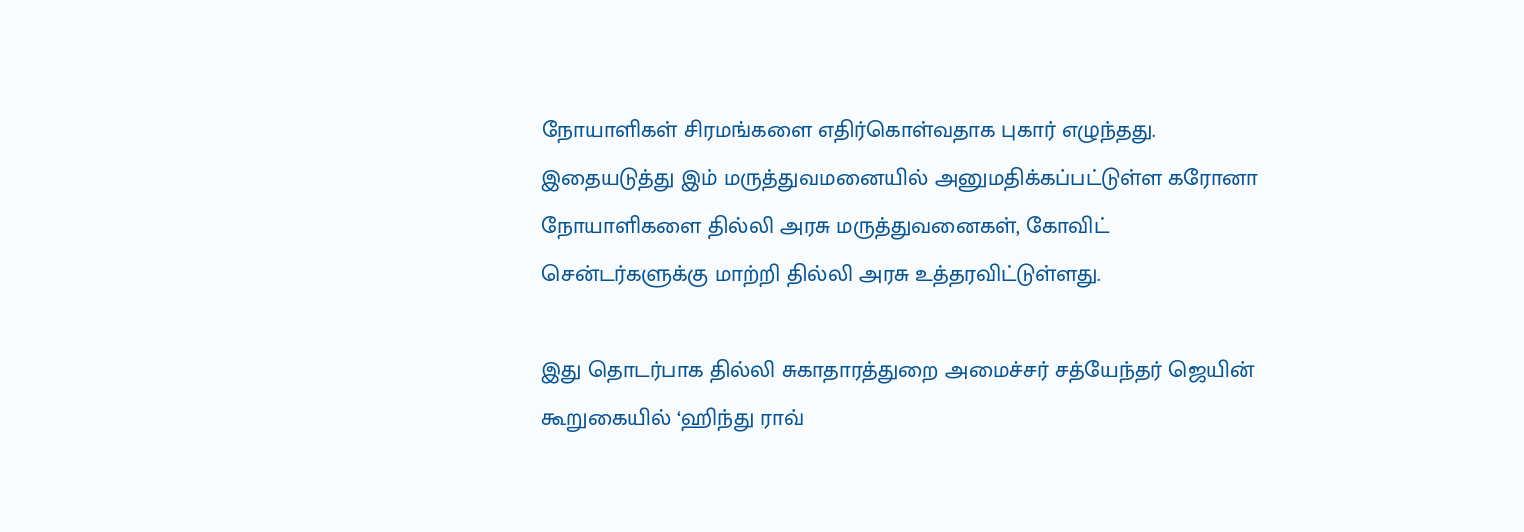நோயாளிகள் சிரமங்களை எதிர்கொள்வதாக புகார் எழுந்தது. இதையடுத்து இம் மருத்துவமனையில் அனுமதிக்கப்பட்டுள்ள கரோனா நோயாளிகளை தில்லி அரசு மருத்துவனைகள், கோவிட் சென்டர்களுக்கு மாற்றி தில்லி அரசு உத்தரவிட்டுள்ளது.

இது தொடர்பாக தில்லி சுகாதாரத்துறை அமைச்சர் சத்யேந்தர் ஜெயின் கூறுகையில் ‘ஹிந்து ராவ்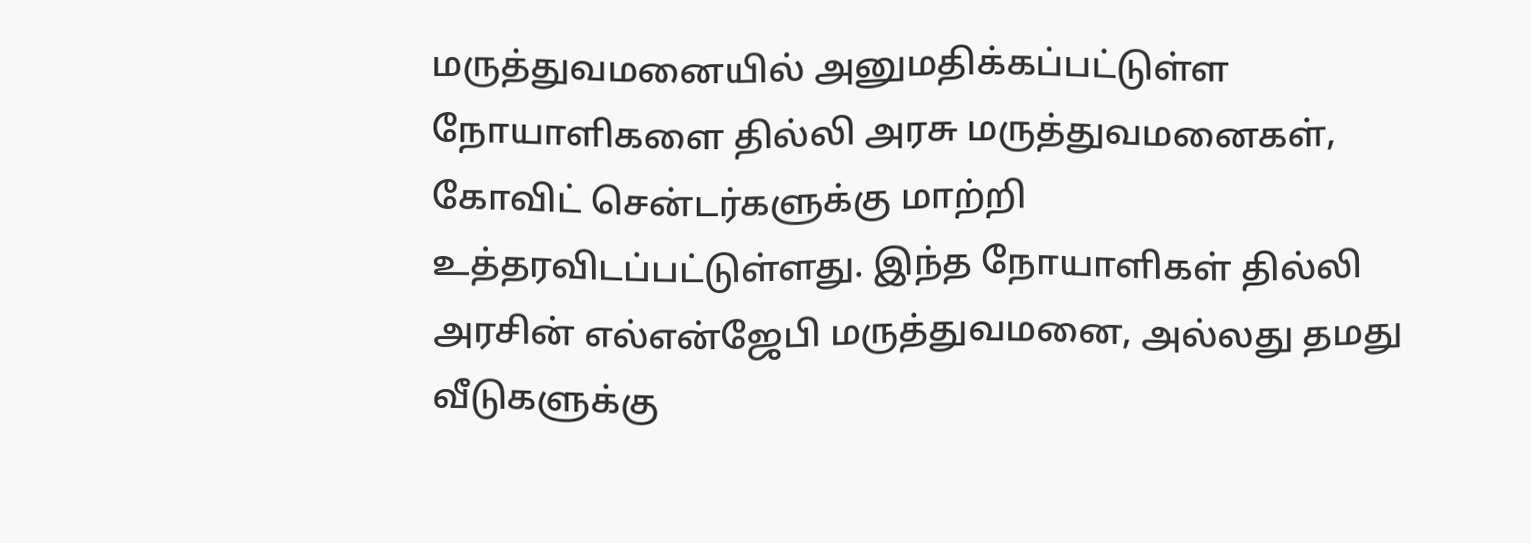மருத்துவமனையில் அனுமதிக்கப்பட்டுள்ள நோயாளிகளை தில்லி அரசு மருத்துவமனைகள், கோவிட் சென்டர்களுக்கு மாற்றி உத்தரவிடப்பட்டுள்ளது. இந்த நோயாளிகள் தில்லி அரசின் எல்என்ஜேபி மருத்துவமனை, அல்லது தமது வீடுகளுக்கு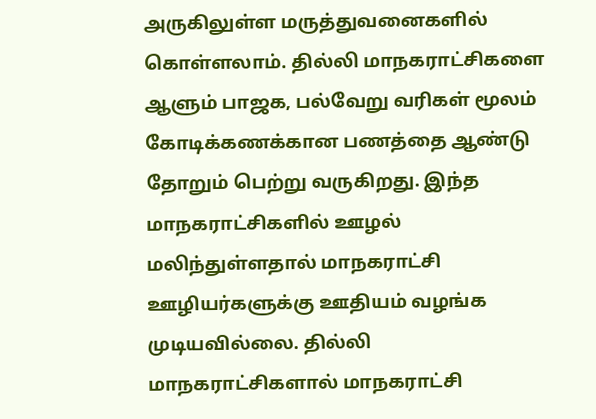அருகிலுள்ள மருத்துவனைகளில் கொள்ளலாம். தில்லி மாநகராட்சிகளை ஆளும் பாஜக, பல்வேறு வரிகள் மூலம் கோடிக்கணக்கான பணத்தை ஆண்டு தோறும் பெற்று வருகிறது. இந்த மாநகராட்சிகளில் ஊழல் மலிந்துள்ளதால் மாநகராட்சி ஊழியர்களுக்கு ஊதியம் வழங்க முடியவில்லை. தில்லி மாநகராட்சிகளால் மாநகராட்சி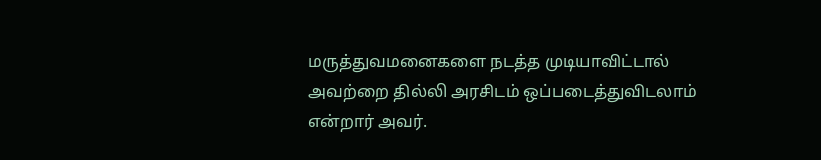மருத்துவமனைகளை நடத்த முடியாவிட்டால் அவற்றை தில்லி அரசிடம் ஒப்படைத்துவிடலாம் என்றார் அவர்.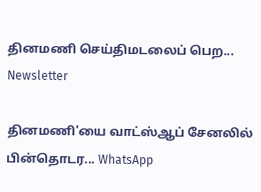தினமணி செய்திமடலைப் பெற... Newsletter

தினமணி'யை வாட்ஸ்ஆப் சேனலில் பின்தொடர... WhatsApp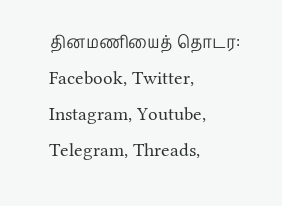தினமணியைத் தொடர: Facebook, Twitter, Instagram, Youtube, Telegram, Threads,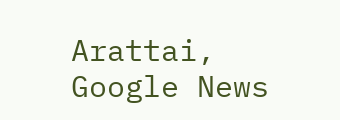Arattai, Google News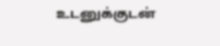உடனுக்குடன்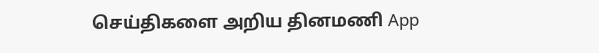செய்திகளை அறிய தினமணி App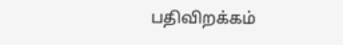பதிவிறக்கம்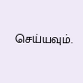செய்யவும்.